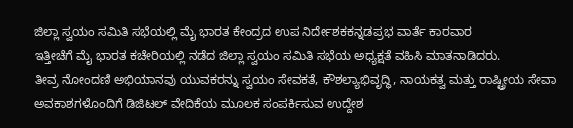ಜಿಲ್ಲಾ ಸ್ವಯಂ ಸಮಿತಿ ಸಭೆಯಲ್ಲಿ ಮೈ ಭಾರತ ಕೇಂದ್ರದ ಉಪ ನಿರ್ದೇಶಕಕನ್ನಡಪ್ರಭ ವಾರ್ತೆ ಕಾರವಾರ
ಇತ್ತೀಚೆಗೆ ಮೈ ಭಾರತ ಕಚೇರಿಯಲ್ಲಿ ನಡೆದ ಜಿಲ್ಲಾ ಸ್ವಯಂ ಸಮಿತಿ ಸಭೆಯ ಅಧ್ಯಕ್ಷತೆ ವಹಿಸಿ ಮಾತನಾಡಿದರು.
ತೀವ್ರ ನೋಂದಣಿ ಅಭಿಯಾನವು ಯುವಕರನ್ನು ಸ್ವಯಂ ಸೇವಕತೆ, ಕೌಶಲ್ಯಾಭಿವೃದ್ಧಿ, ನಾಯಕತ್ವ ಮತ್ತು ರಾಷ್ಟ್ರೀಯ ಸೇವಾ ಅವಕಾಶಗಳೊಂದಿಗೆ ಡಿಜಿಟಲ್ ವೇದಿಕೆಯ ಮೂಲಕ ಸಂಪರ್ಕಿಸುವ ಉದ್ದೇಶ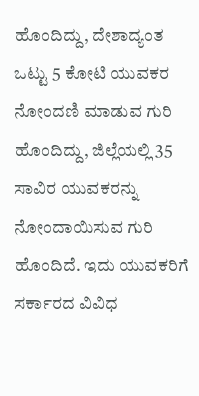ಹೊಂದಿದ್ದು, ದೇಶಾದ್ಯಂತ ಒಟ್ಟು 5 ಕೋಟಿ ಯುವಕರ ನೋಂದಣಿ ಮಾಡುವ ಗುರಿ ಹೊಂದಿದ್ದು, ಜಿಲ್ಲೆಯಲ್ಲಿ 35 ಸಾವಿರ ಯುವಕರನ್ನು ನೋಂದಾಯಿಸುವ ಗುರಿ ಹೊಂದಿದೆ. ಇದು ಯುವಕರಿಗೆ ಸರ್ಕಾರದ ವಿವಿಧ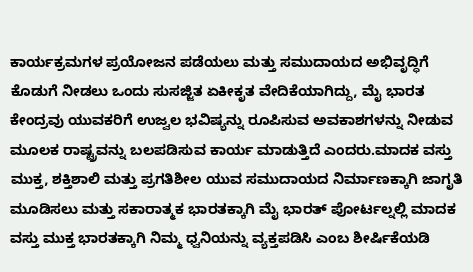ಕಾರ್ಯಕ್ರಮಗಳ ಪ್ರಯೋಜನ ಪಡೆಯಲು ಮತ್ತು ಸಮುದಾಯದ ಅಭಿವೃದ್ಧಿಗೆ ಕೊಡುಗೆ ನೀಡಲು ಒಂದು ಸುಸಜ್ಜಿತ ಏಕೀಕೃತ ವೇದಿಕೆಯಾಗಿದ್ದು, ಮೈ ಭಾರತ ಕೇಂದ್ರವು ಯುವಕರಿಗೆ ಉಜ್ವಲ ಭವಿಷ್ಯನ್ನು ರೂಪಿಸುವ ಅವಕಾಶಗಳನ್ನು ನೀಡುವ ಮೂಲಕ ರಾಷ್ಟ್ರವನ್ನು ಬಲಪಡಿಸುವ ಕಾರ್ಯ ಮಾಡುತ್ತಿದೆ ಎಂದರು.ಮಾದಕ ವಸ್ತು ಮುಕ್ತ, ಶಕ್ತಿಶಾಲಿ ಮತ್ತು ಪ್ರಗತಿಶೀಲ ಯುವ ಸಮುದಾಯದ ನಿರ್ಮಾಣಕ್ಕಾಗಿ ಜಾಗೃತಿ ಮೂಡಿಸಲು ಮತ್ತು ಸಕಾರಾತ್ಮಕ ಭಾರತಕ್ಕಾಗಿ ಮೈ ಭಾರತ್ ಪೋರ್ಟಲ್ನಲ್ಲಿ ಮಾದಕ ವಸ್ತು ಮುಕ್ತ ಭಾರತಕ್ಕಾಗಿ ನಿಮ್ಮ ಧ್ವನಿಯನ್ನು ವ್ಯಕ್ತಪಡಿಸಿ ಎಂಬ ಶೀರ್ಷಿಕೆಯಡಿ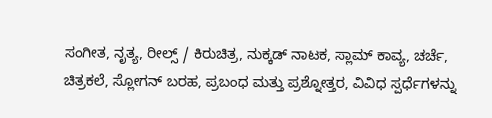ಸಂಗೀತ, ನೃತ್ಯ, ರೀಲ್ಸ್ / ಕಿರುಚಿತ್ರ, ನುಕ್ಕಡ್ ನಾಟಕ, ಸ್ಲಾಮ್ ಕಾವ್ಯ, ಚರ್ಚೆ, ಚಿತ್ರಕಲೆ, ಸ್ಲೋಗನ್ ಬರಹ, ಪ್ರಬಂಧ ಮತ್ತು ಪ್ರಶ್ನೋತ್ತರ, ವಿವಿಧ ಸ್ಪರ್ಧೆಗಳನ್ನು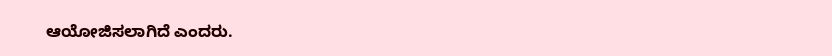ಆಯೋಜಿಸಲಾಗಿದೆ ಎಂದರು.